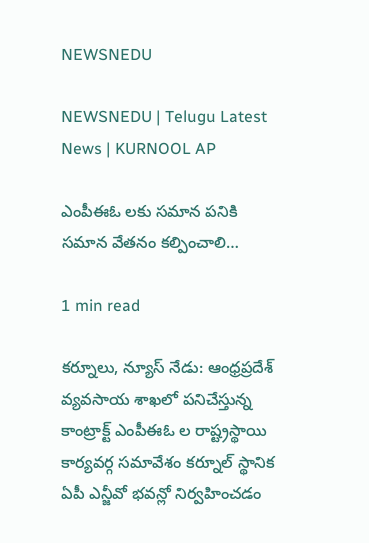NEWSNEDU

NEWSNEDU | Telugu Latest News | KURNOOL AP

ఎంపీఈఓ లకు సమాన పనికి సమాన వేతనం కల్పించాలి…

1 min read

కర్నూలు, న్యూస్ నేడు: ఆంధ్రప్రదేశ్ వ్యవసాయ శాఖలో పనిచేస్తున్న కాంట్రాక్ట్ ఎంపీఈఓ ల రాష్ట్రస్థాయి కార్యవర్గ సమావేశం కర్నూల్ స్థానిక ఏపీ ఎన్జీవో భవన్లో నిర్వహించడం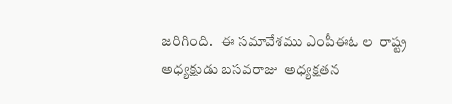జరిగింది.   ఈ సమావేశము ఎంపీఈఓ ల  రాష్ట్ర అధ్యక్షుడు బసవరాజు  అధ్యక్షతన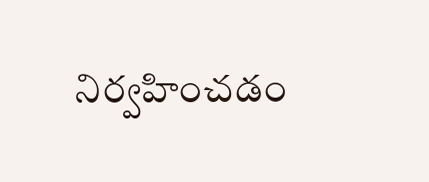నిర్వహించడం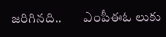జరిగినది..        ఎంపీఈఓ లుకు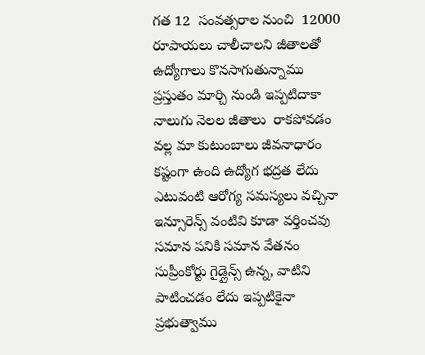గత 12  సంవత్సరాల నుంచి  12000 రూపాయలు చాలీచాలని జీతాలతో ఉద్యోగాలు కొనసాగుతున్నాము  ప్రస్తుతం మార్చి నుండి ఇప్పటిదాకా నాలుగు నెలల జీతాలు  రాకపోవడం వల్ల మా కుటుంబాలు జీవనాధారం కష్టంగా ఉంది ఉద్యోగ భద్రత లేదు ఎటువంటి ఆరోగ్య సమస్యలు వచ్చినా ఇన్సూరెన్స్ వంటివి కూడా వర్తించవు సమాన పనికి సమాన వేతనం సుప్రీంకోర్టు గైడ్లైన్స్ ఉన్న, వాటిని పాటించడం లేదు ఇప్పటికైనా ప్రభుత్వాము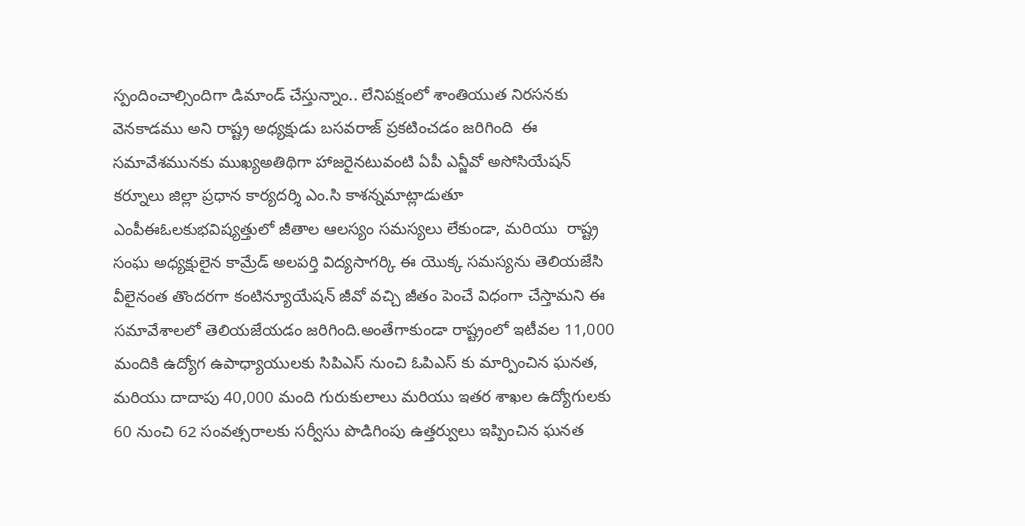స్పందించాల్సిందిగా డిమాండ్ చేస్తున్నాం.. లేనిపక్షంలో శాంతియుత నిరసనకు వెనకాడము అని రాష్ట్ర అధ్యక్షుడు బసవరాజ్ ప్రకటించడం జరిగింది  ఈ సమావేశమునకు ముఖ్యఅతిథిగా హాజరైనటువంటి ఏపీ ఎన్జీవో అసోసియేషన్ కర్నూలు జిల్లా ప్రధాన కార్యదర్శి ఎం.సి కాశన్నమాట్లాడుతూ ఎంపీఈఓలకుభవిష్యత్తులో జీతాల ఆలస్యం సమస్యలు లేకుండా, మరియు  రాష్ట్ర సంఘ అధ్యక్షులైన కామ్రేడ్ అలపర్తి విద్యసాగర్కి ఈ యొక్క సమస్యను తెలియజేసి వీలైనంత తొందరగా కంటిన్యూయేషన్ జీవో వచ్చి జీతం పెంచే విధంగా చేస్తామని ఈ సమావేశాలలో తెలియజేయడం జరిగింది.అంతేగాకుండా రాష్ట్రంలో ఇటీవల 11,000 మందికి ఉద్యోగ ఉపాధ్యాయులకు సిపిఎస్ నుంచి ఓపిఎస్ కు మార్పించిన ఘనత, మరియు దాదాపు 40,000 మంది గురుకులాలు మరియు ఇతర శాఖల ఉద్యోగులకు 60 నుంచి 62 సంవత్సరాలకు సర్వీసు పొడిగింపు ఉత్తర్వులు ఇప్పించిన ఘనత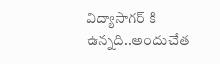విద్యాసాగర్ కి ఉన్నది..అందుచేత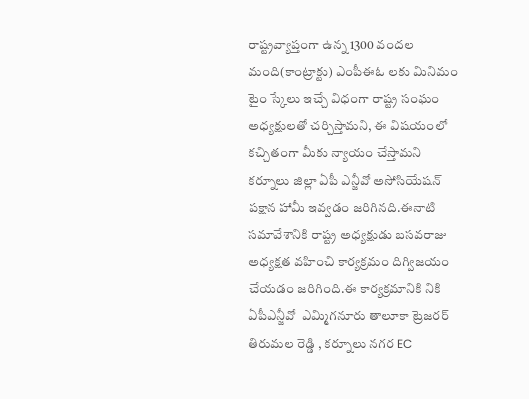రాష్ట్రవ్యాప్తంగా ఉన్న 1300 వందల మంది(కాంట్రాక్టు) ఎంపీఈఓ లకు మినిమం టైం స్కేలు ఇచ్చే విధంగా రాష్ట్ర సంఘం అధ్యక్షులతో చర్చిస్తామని, ఈ విషయంలో కచ్చితంగా మీకు న్యాయం చేస్తామని కర్నూలు జిల్లా ఏపీ ఎన్జీవో అసోసియేషన్ పక్షాన హామీ ఇవ్వడం జరిగినది.ఈనాటి సమావేశానికి రాష్ట్ర అధ్యక్షుడు బసవరాజు అధ్యక్షత వహించి కార్యక్రమం దిగ్విజయం చేయడం జరిగింది.ఈ కార్యక్రమానికి నికి ఏపీఎన్జీవో  ఎమ్మిగనూరు తాలూకా ట్రెజరర్ తిరుమల రెడ్డి , కర్నూలు నగర EC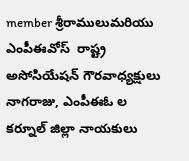member శ్రీరాములుమరియు ఎంపీఈవోస్  రాష్ట్ర అసోసియేషన్ గౌరవాధ్యక్షులు నాగరాజు, ఎంపీఈఓ ల కర్నూల్ జిల్లా నాయకులు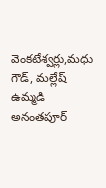వెంకటేశ్వర్లు,మధు గౌడ్, మల్లేష్ ఉమ్మడి అనంతపూర్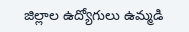జిల్లాల ఉద్యోగులు ఉమ్మడి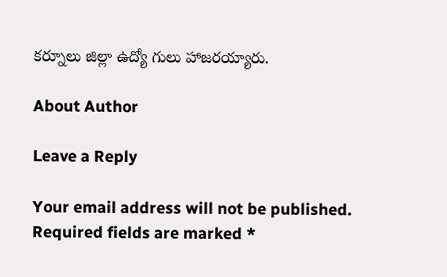కర్నూలు జిల్లా ఉద్యో గులు హాజరయ్యారు.

About Author

Leave a Reply

Your email address will not be published. Required fields are marked *